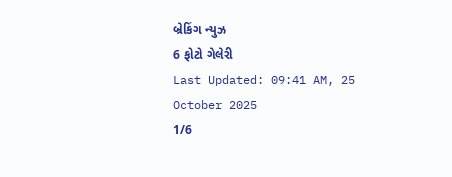બ્રેકિંગ ન્યુઝ
6 ફોટો ગેલેરી
Last Updated: 09:41 AM, 25 October 2025
1/6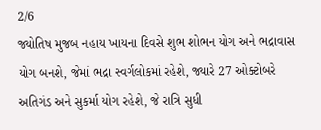2/6
જ્યોતિષ મુજબ નહાય ખાયના દિવસે શુભ શોભન યોગ અને ભદ્રાવાસ યોગ બનશે, જેમાં ભદ્રા સ્વર્ગલોકમાં રહેશે, જ્યારે 27 ઓક્ટોબરે અતિગંડ અને સુકર્મા યોગ રહેશે, જે રાત્રિ સુધી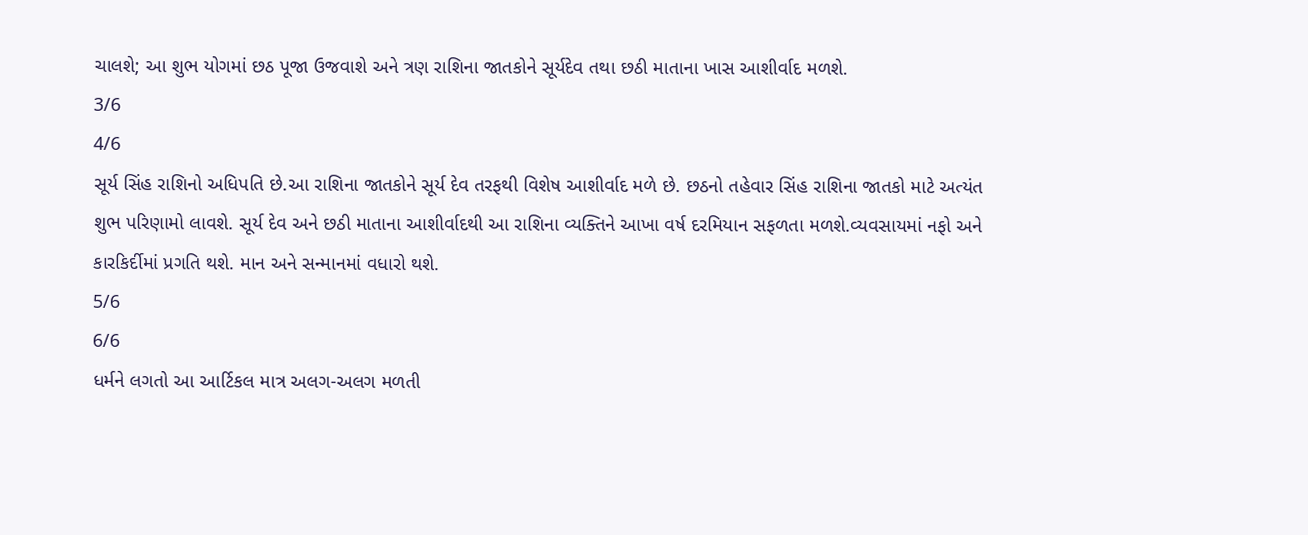ચાલશે; આ શુભ યોગમાં છઠ પૂજા ઉજવાશે અને ત્રણ રાશિના જાતકોને સૂર્યદેવ તથા છઠી માતાના ખાસ આશીર્વાદ મળશે.
3/6
4/6
સૂર્ય સિંહ રાશિનો અધિપતિ છે.આ રાશિના જાતકોને સૂર્ય દેવ તરફથી વિશેષ આશીર્વાદ મળે છે. છઠનો તહેવાર સિંહ રાશિના જાતકો માટે અત્યંત શુભ પરિણામો લાવશે. સૂર્ય દેવ અને છઠી માતાના આશીર્વાદથી આ રાશિના વ્યક્તિને આખા વર્ષ દરમિયાન સફળતા મળશે.વ્યવસાયમાં નફો અને કારકિર્દીમાં પ્રગતિ થશે. માન અને સન્માનમાં વધારો થશે.
5/6
6/6
ધર્મને લગતો આ આર્ટિકલ માત્ર અલગ-અલગ મળતી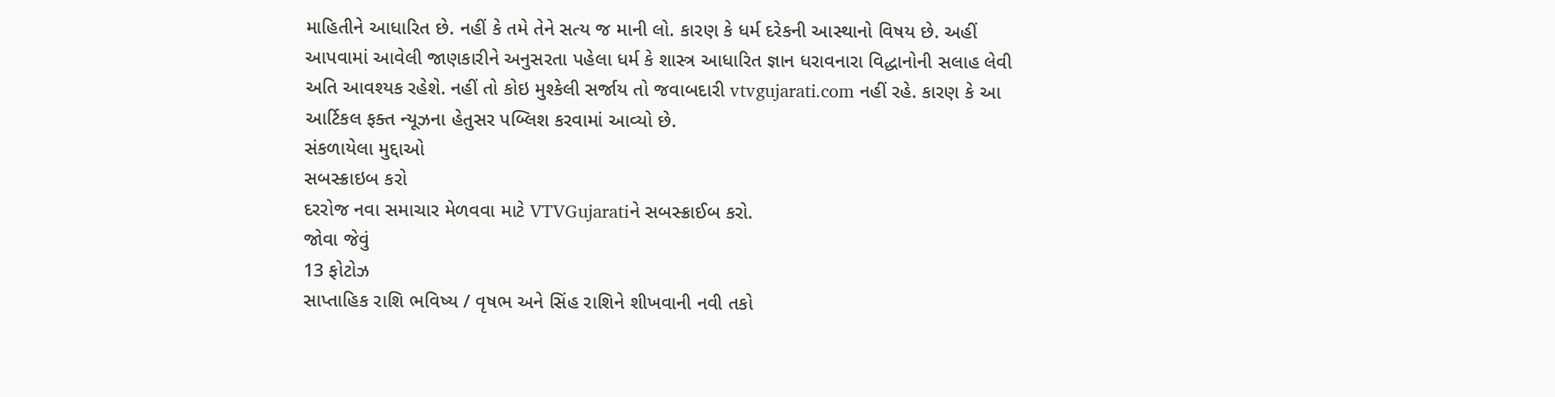માહિતીને આધારિત છે. નહીં કે તમે તેને સત્ય જ માની લો. કારણ કે ધર્મ દરેકની આસ્થાનો વિષય છે. અહીં આપવામાં આવેલી જાણકારીને અનુસરતા પહેલા ધર્મ કે શાસ્ત્ર આધારિત જ્ઞાન ધરાવનારા વિદ્ધાનોની સલાહ લેવી અતિ આવશ્યક રહેશે. નહીં તો કોઇ મુશ્કેલી સર્જાય તો જવાબદારી vtvgujarati.com નહીં રહે. કારણ કે આ આર્ટિકલ ફક્ત ન્યૂઝના હેતુસર પબ્લિશ કરવામાં આવ્યો છે.
સંકળાયેલા મુદ્દાઓ
સબસ્ક્રાઇબ કરો
દરરોજ નવા સમાચાર મેળવવા માટે VTVGujaratiને સબસ્ક્રાઈબ કરો.
જોવા જેવું
13 ફોટોઝ
સાપ્તાહિક રાશિ ભવિષ્ય / વૃષભ અને સિંહ રાશિને શીખવાની નવી તકો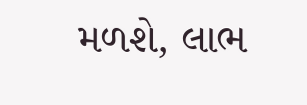મળશે, લાભ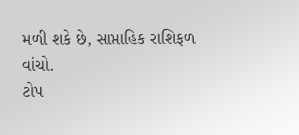મળી શકે છે, સાપ્તાહિક રાશિફળ વાંચો.
ટોપ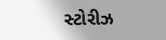સ્ટોરીઝ